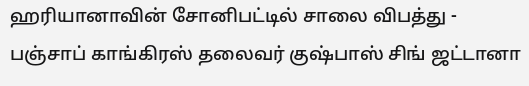ஹரியானாவின் சோனிபட்டில் சாலை விபத்து - பஞ்சாப் காங்கிரஸ் தலைவர் குஷ்பாஸ் சிங் ஜட்டானா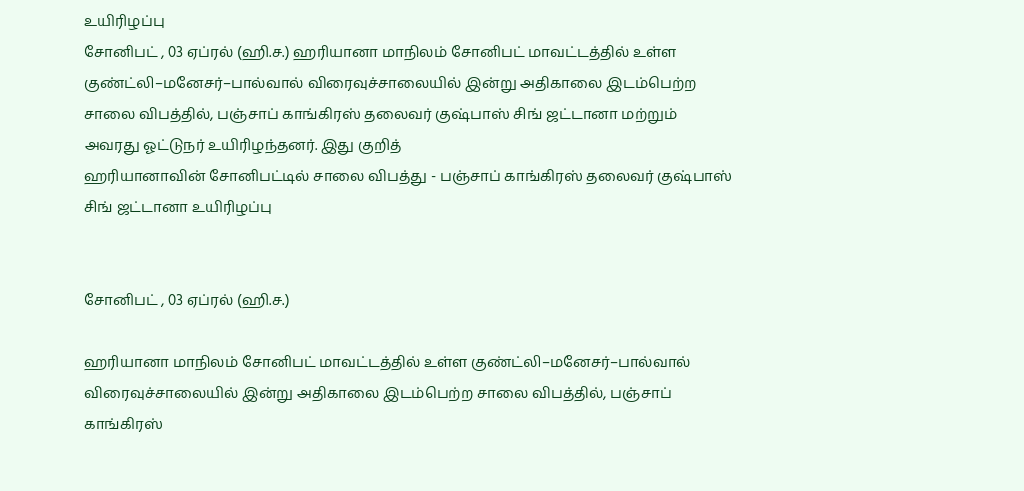உயிரிழப்பு
சோனிபட் , 03 ஏப்ரல் (ஹி.ச.) ஹரியானா மாநிலம் சோனிபட் மாவட்டத்தில் உள்ள குண்ட்லி–மனேசர்–பால்வால் விரைவுச்சாலையில் இன்று அதிகாலை இடம்பெற்ற சாலை விபத்தில், பஞ்சாப் காங்கிரஸ் தலைவர் குஷ்பாஸ் சிங் ஜட்டானா மற்றும் அவரது ஓட்டுநர் உயிரிழந்தனர். இது குறித்
ஹரியானாவின் சோனிபட்டில் சாலை விபத்து - பஞ்சாப் காங்கிரஸ் தலைவர் குஷ்பாஸ் சிங் ஜட்டானா உயிரிழப்பு


சோனிபட் , 03 ஏப்ரல் (ஹி.ச.)

ஹரியானா மாநிலம் சோனிபட் மாவட்டத்தில் உள்ள குண்ட்லி–மனேசர்–பால்வால் விரைவுச்சாலையில் இன்று அதிகாலை இடம்பெற்ற சாலை விபத்தில், பஞ்சாப் காங்கிரஸ்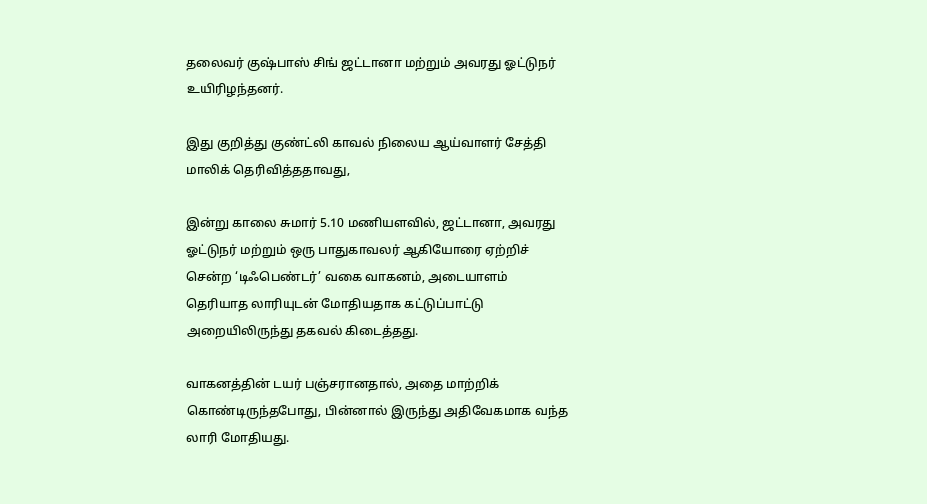தலைவர் குஷ்பாஸ் சிங் ஜட்டானா மற்றும் அவரது ஓட்டுநர் உயிரிழந்தனர்.

இது குறித்து குண்ட்லி காவல் நிலைய ஆய்வாளர் சேத்தி மாலிக் தெரிவித்ததாவது,

இன்று காலை சுமார் 5.10 மணியளவில், ஜட்டானா, அவரது ஓட்டுநர் மற்றும் ஒரு பாதுகாவலர் ஆகியோரை ஏற்றிச் சென்ற ‘டிஃபெண்டர்’ வகை வாகனம், அடையாளம் தெரியாத லாரியுடன் மோதியதாக கட்டுப்பாட்டு அறையிலிருந்து தகவல் கிடைத்தது.

வாகனத்தின் டயர் பஞ்சரானதால், அதை மாற்றிக் கொண்டிருந்தபோது, பின்னால் இருந்து அதிவேகமாக வந்த லாரி மோதியது.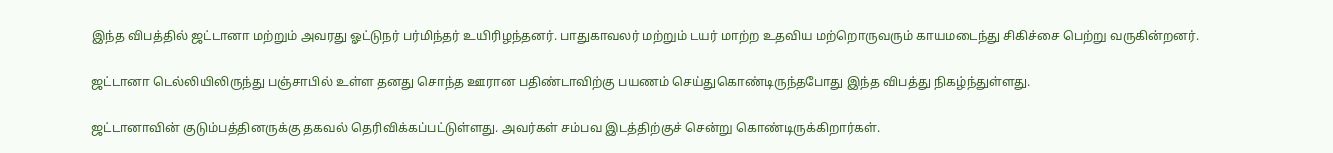இந்த விபத்தில் ஜட்டானா மற்றும் அவரது ஓட்டுநர் பர்மிந்தர் உயிரிழந்தனர். பாதுகாவலர் மற்றும் டயர் மாற்ற உதவிய மற்றொருவரும் காயமடைந்து சிகிச்சை பெற்று வருகின்றனர்.

ஜட்டானா டெல்லியிலிருந்து பஞ்சாபில் உள்ள தனது சொந்த ஊரான பதிண்டாவிற்கு பயணம் செய்துகொண்டிருந்தபோது இந்த விபத்து நிகழ்ந்துள்ளது.

ஜட்டானாவின் குடும்பத்தினருக்கு தகவல் தெரிவிக்கப்பட்டுள்ளது. அவர்கள் சம்பவ இடத்திற்குச் சென்று கொண்டிருக்கிறார்கள்.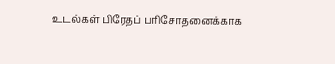உடல்கள் பிரேதப் பரிசோதனைக்காக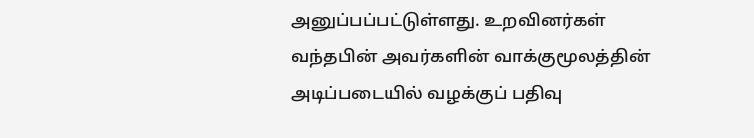அனுப்பப்பட்டுள்ளது. உறவினர்கள் வந்தபின் அவர்களின் வாக்குமூலத்தின் அடிப்படையில் வழக்குப் பதிவு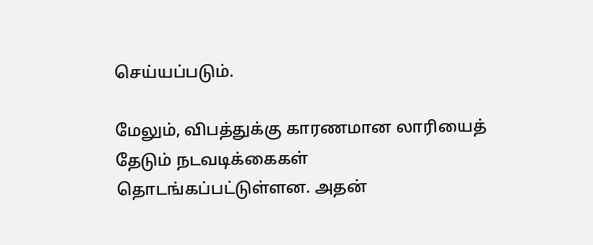செய்யப்படும்.

மேலும், விபத்துக்கு காரணமான லாரியைத் தேடும் நடவடிக்கைகள் தொடங்கப்பட்டுள்ளன. அதன்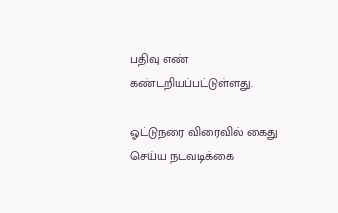பதிவு எண் கண்டறியப்பட்டுள்ளது.

ஓட்டுநரை விரைவில் கைது செய்ய நடவடிக்கை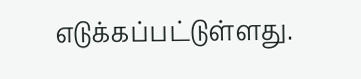எடுக்கப்பட்டுள்ளது.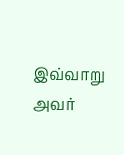இவ்வாறு அவர்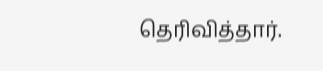தெரிவித்தார்.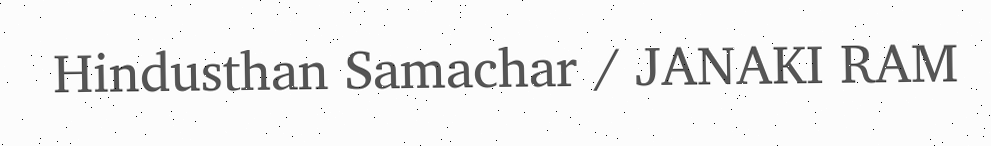Hindusthan Samachar / JANAKI RAM